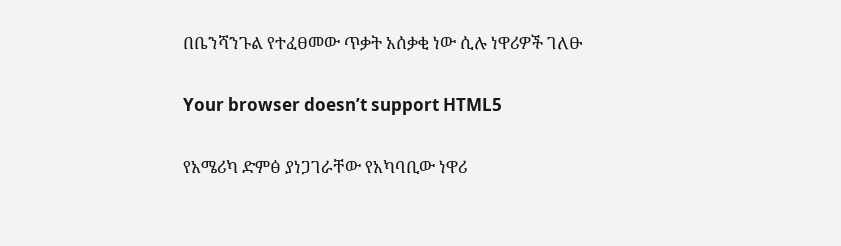በቤንሻንጉል የተፈፀመው ጥቃት አሰቃቂ ነው ሲሉ ነዋሪዎች ገለፁ

Your browser doesn’t support HTML5

የአሜሪካ ድምፅ ያነጋገራቸው የአካባቢው ነዋሪ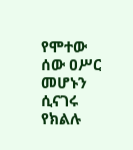የሞተው ሰው ዐሥር መሆኑን ሲናገሩ የክልሉ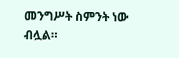መንግሥት ስምንት ነው ብሏል።